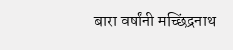बारा वर्षांनी मच्छिंद्रनाथ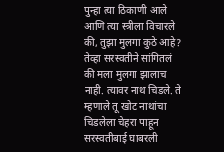पुन्हा त्या ठिकाणी आले आणि त्या स्त्रीला विचारले की, तुझा मुलगा कुठे आहे? तेव्हा सरस्वतीने सांगितलं की मला मुलगा झालाच नाही. त्यावर नाथ चिडले. ते म्हणाले तू खोट नाथांचा चिडलेला चेहरा पाहून सरस्वतीबाई घाबरली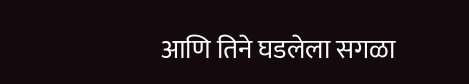आणि तिने घडलेला सगळा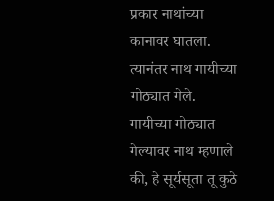प्रकार नाथांच्या कानावर घातला. त्यानंतर नाथ गायीच्या गोठ्यात गेले.
गायीच्या गोठ्यात गेल्यावर नाथ म्हणाले की, हे सूर्यसूता तू कुठे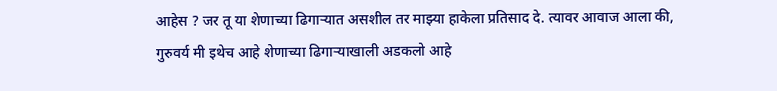आहेस ? जर तू या शेणाच्या ढिगाऱ्यात असशील तर माझ्या हाकेला प्रतिसाद दे. त्यावर आवाज आला की, गुरुवर्य मी इथेच आहे शेणाच्या ढिगाऱ्याखाली अडकलो आहे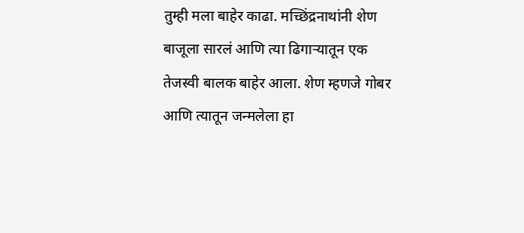तुम्ही मला बाहेर काढा. मच्छिंद्रनाथांनी शेण बाजूला सारलं आणि त्या ढिगाऱ्यातून एक तेजस्वी बालक बाहेर आला. शेण म्हणजे गोबर आणि त्यातून जन्मलेला हा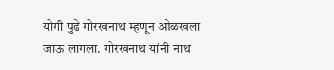योगी पुढे गोरखनाथ म्हणून ओळखला जाऊ लागला. गोरखनाथ यांनी नाथ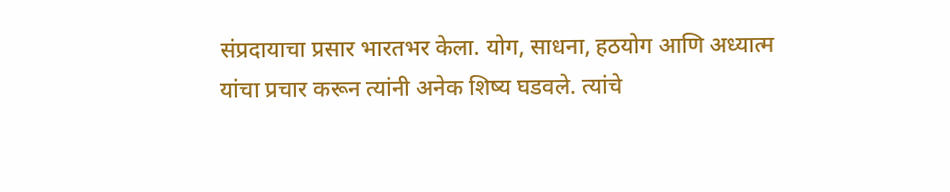संप्रदायाचा प्रसार भारतभर केला. योग, साधना, हठयोग आणि अध्यात्म यांचा प्रचार करून त्यांनी अनेक शिष्य घडवले. त्यांचे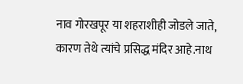नाव गोरखपूर या शहराशीही जोडले जाते, कारण तेथे त्यांचे प्रसिद्ध मंदिर आहे.नाथ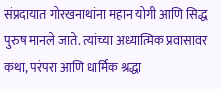संप्रदायात गोरखनाथांना महान योगी आणि सिद्ध पुरुष मानले जाते. त्यांच्या अध्यात्मिक प्रवासावर कथा, परंपरा आणि धार्मिक श्रद्धा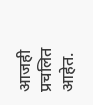आजही प्रचलित आहेत.